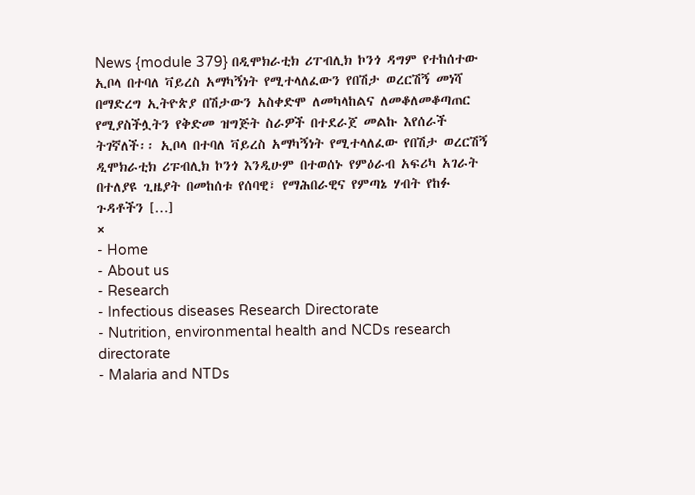News {module 379} በዲሞክራቲክ ሪፐብሊክ ኮንጎ ዳግም የተከሰተው ኢቦላ በተባለ ቫይረስ አማካኝነት የሚተላለፈውን የበሽታ ወረርሽኝ መነሻ በማድረግ ኢትዮጵያ በሽታውን አስቀድሞ ለመካላከልና ለመቆለመቆጣጠር የሚያስችሏትን የቅድመ ዝግጅት ስራዎች በተደራጀ መልኩ እየሰራች ትገኛለች፡፡ ኢቦላ በተባለ ቫይረስ አማካኝነት የሚተላለፈው የበሽታ ወረርሽኝ ዲሞክራቲክ ሪፑብሊክ ኮንጎ እንዲሁም በተወሰኑ የምዕራብ አፍሪካ አገራት በተለያዩ ጊዜያት በመከሰቱ የሰባዊ፣ የማሕበራዊና የምጣኔ ሃብት የከፉ ጉዳቶችን […]
×
- Home
- About us
- Research
- Infectious diseases Research Directorate
- Nutrition, environmental health and NCDs research directorate
- Malaria and NTDs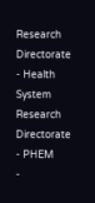Research Directorate
- Health System Research Directorate
- PHEM
-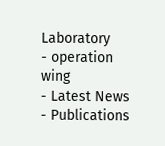Laboratory
- operation wing
- Latest News
- Publications